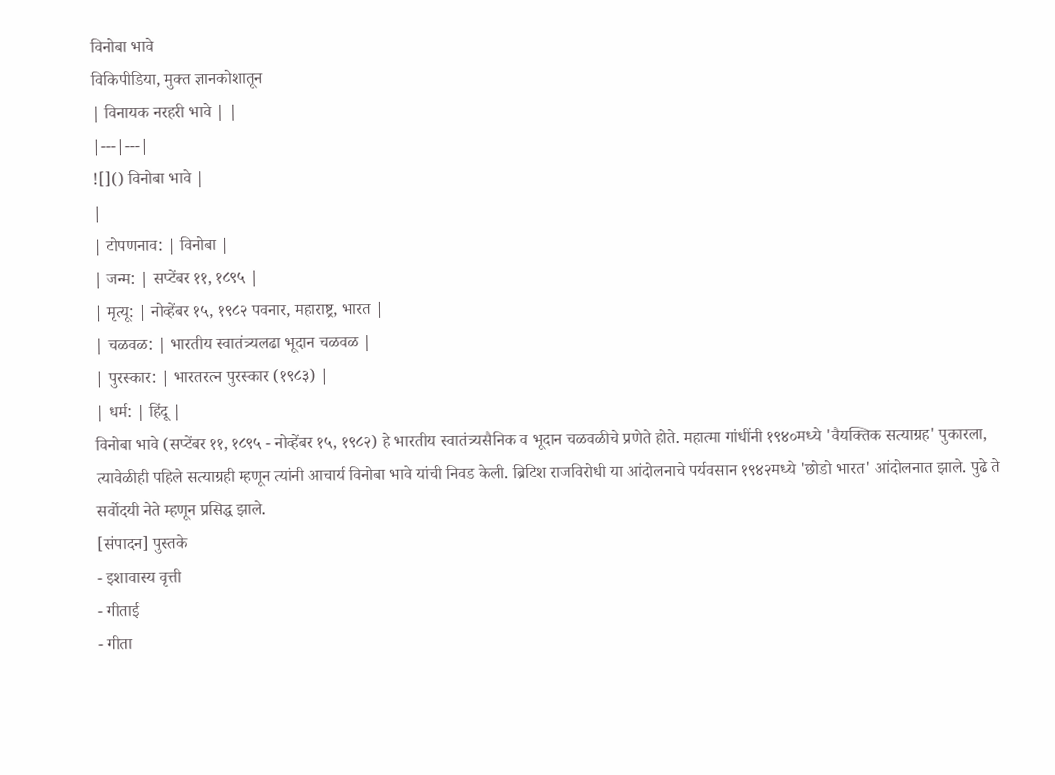विनोबा भावे
विकिपीडिया, मुक्त ज्ञानकोशातून
| विनायक नरहरी भावे | |
|---|---|
![]() विनोबा भावे |
|
| टोपणनाव: | विनोबा |
| जन्म: | सप्टेंबर ११, १८९५ |
| मृत्यू: | नोव्हेंबर १५, १९८२ पवनार, महाराष्ट्र, भारत |
| चळवळ: | भारतीय स्वातंत्र्यलढा भूदान चळवळ |
| पुरस्कार: | भारतरत्न पुरस्कार (१९८३) |
| धर्म: | हिंदू |
विनोबा भावे (सप्टेंबर ११, १८९५ - नोव्हेंबर १५, १९८२) हे भारतीय स्वातंत्र्यसैनिक व भूदान चळवळीचे प्रणेते होते. महात्मा गांधींनी १९४०मध्ये 'वैयक्तिक सत्याग्रह' पुकारला, त्यावेळीही पहिले सत्याग्रही म्हणून त्यांनी आचार्य विनोबा भावे यांची निवड केली. ब्रिटिश राजविरोधी या आंदोलनाचे पर्यवसान १९४२मध्ये 'छोडो भारत' आंदोलनात झाले. पुढे ते सर्वोदयी नेते म्हणून प्रसिद्ध झाले.
[संपादन] पुस्तके
- इशावास्य वृत्ती
- गीताई
- गीता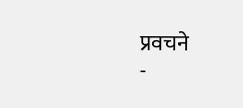प्रवचने
-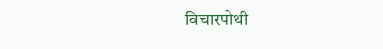विचारपोथी